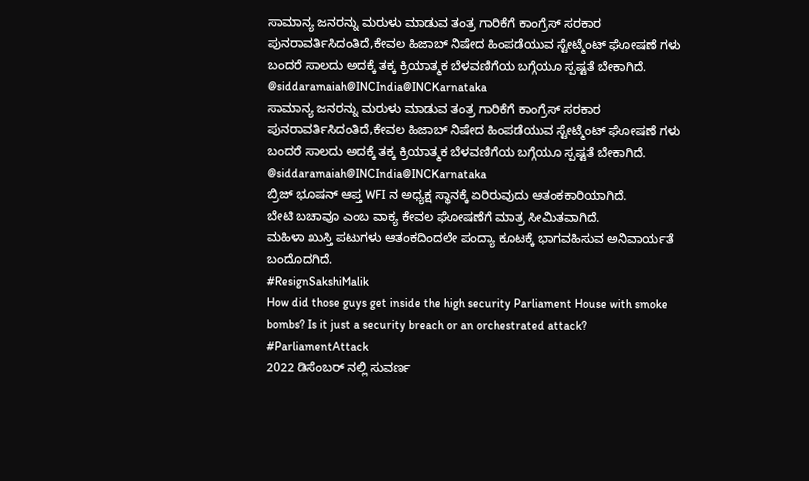ಸಾಮಾನ್ಯ ಜನರನ್ನು ಮರುಳು ಮಾಡುವ ತಂತ್ರ ಗಾರಿಕೆಗೆ ಕಾಂಗ್ರೆಸ್ ಸರಕಾರ ಪುನರಾವರ್ತಿಸಿದಂತಿದೆ,ಕೇವಲ ಹಿಜಾಬ್ ನಿಷೇದ ಹಿಂಪಡೆಯುವ ಸ್ಟೇಟ್ಮೆಂಟ್ ಘೋಷಣೆ ಗಳು ಬಂದರೆ ಸಾಲದು ಅದಕ್ಕೆ ತಕ್ಕ ಕ್ರಿಯಾತ್ಮಕ ಬೆಳವಣಿಗೆಯ ಬಗ್ಗೆಯೂ ಸ್ಪಷ್ಟತೆ ಬೇಕಾಗಿದೆ.
@siddaramaiah@INCIndia@INCKarnataka
ಸಾಮಾನ್ಯ ಜನರನ್ನು ಮರುಳು ಮಾಡುವ ತಂತ್ರ ಗಾರಿಕೆಗೆ ಕಾಂಗ್ರೆಸ್ ಸರಕಾರ ಪುನರಾವರ್ತಿಸಿದಂತಿದೆ,ಕೇವಲ ಹಿಜಾಬ್ ನಿಷೇದ ಹಿಂಪಡೆಯುವ ಸ್ಟೇಟ್ಮೆಂಟ್ ಘೋಷಣೆ ಗಳು ಬಂದರೆ ಸಾಲದು ಅದಕ್ಕೆ ತಕ್ಕ ಕ್ರಿಯಾತ್ಮಕ ಬೆಳವಣಿಗೆಯ ಬಗ್ಗೆಯೂ ಸ್ಪಷ್ಟತೆ ಬೇಕಾಗಿದೆ.
@siddaramaiah@INCIndia@INCKarnataka
ಬ್ರಿಜ್ ಭೂಷನ್ ಆಪ್ತ WFI ನ ಅಧ್ಯಕ್ಷ ಸ್ಥಾನಕ್ಕೆ ಏರಿರುವುದು ಆತಂಕಕಾರಿಯಾಗಿದೆ.
ಬೇಟಿ ಬಚಾವೂ ಎಂಬ ವಾಕ್ಯ ಕೇವಲ ಘೋಷಣೆಗೆ ಮಾತ್ರ ಸೀಮಿತವಾಗಿದೆ.
ಮಹಿಳಾ ಖುಸ್ತಿ ಪಟುಗಳು ಆತಂಕದಿಂದಲೇ ಪಂದ್ಯಾ ಕೂಟಕ್ಕೆ ಭಾಗವಹಿಸುವ ಅನಿವಾರ್ಯತೆ ಬಂದೊದಗಿದೆ.
#ResignSakshiMalik
How did those guys get inside the high security Parliament House with smoke bombs? Is it just a security breach or an orchestrated attack?
#ParliamentAttack
2022 ಡಿಸೆಂಬರ್ ನಲ್ಲಿ ಸುವರ್ಣ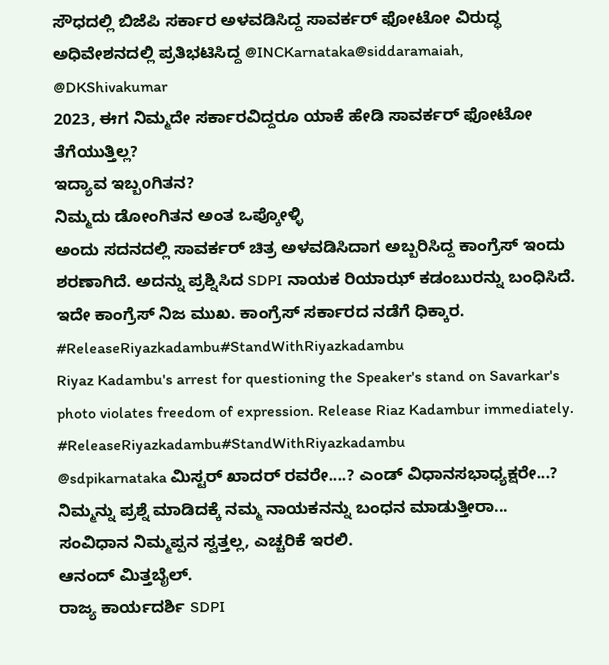ಸೌಧದಲ್ಲಿ ಬಿಜೆಪಿ ಸರ್ಕಾರ ಅಳವಡಿಸಿದ್ದ ಸಾವರ್ಕರ್ ಫೋಟೋ ವಿರುದ್ಧ ಅಧಿವೇಶನದಲ್ಲಿ ಪ್ರತಿಭಟಿಸಿದ್ದ @INCKarnataka@siddaramaiah, @DKShivakumar
2023, ಈಗ ನಿಮ್ಮದೇ ಸರ್ಕಾರವಿದ್ದರೂ ಯಾಕೆ ಹೇಡಿ ಸಾವರ್ಕರ್ ಫೋಟೋ ತೆಗೆಯುತ್ತಿಲ್ಲ?
ಇದ್ಯಾವ ಇಬ್ಬoಗಿತನ?
ನಿಮ್ಮದು ಡೋಂಗಿತನ ಅಂತ ಒಪ್ಕೋಳ್ಳಿ
ಅಂದು ಸದನದಲ್ಲಿ ಸಾವರ್ಕರ್ ಚಿತ್ರ ಅಳವಡಿಸಿದಾಗ ಅಬ್ಬರಿಸಿದ್ದ ಕಾಂಗ್ರೆಸ್ ಇಂದು ಶರಣಾಗಿದೆ. ಅದನ್ನು ಪ್ರಶ್ನಿಸಿದ SDPI ನಾಯಕ ರಿಯಾಝ್ ಕಡಂಬುರನ್ನು ಬಂಧಿಸಿದೆ. ಇದೇ ಕಾಂಗ್ರೆಸ್ ನಿಜ ಮುಖ. ಕಾಂಗ್ರೆಸ್ ಸರ್ಕಾರದ ನಡೆಗೆ ಧಿಕ್ಕಾರ.
#ReleaseRiyazkadambu#StandWithRiyazkadambu
Riyaz Kadambu's arrest for questioning the Speaker's stand on Savarkar's photo violates freedom of expression. Release Riaz Kadambur immediately.
#ReleaseRiyazkadambu#StandWithRiyazkadambu
@sdpikarnataka ಮಿಸ್ಟರ್ ಖಾದರ್ ರವರೇ....? ಎಂಡ್ ವಿಧಾನಸಭಾಧ್ಯಕ್ಷರೇ...? ನಿಮ್ಮನ್ನು ಪ್ರಶ್ನೆ ಮಾಡಿದಕ್ಕೆ ನಮ್ಮ ನಾಯಕನನ್ನು ಬಂಧನ ಮಾಡುತ್ತೀರಾ...
ಸಂವಿಧಾನ ನಿಮ್ಮಪ್ಪನ ಸ್ವತ್ತಲ್ಲ, ಎಚ್ಚರಿಕೆ ಇರಲಿ.
ಆನಂದ್ ಮಿತ್ತಬೈಲ್.
ರಾಜ್ಯ ಕಾರ್ಯದರ್ಶಿ SDPI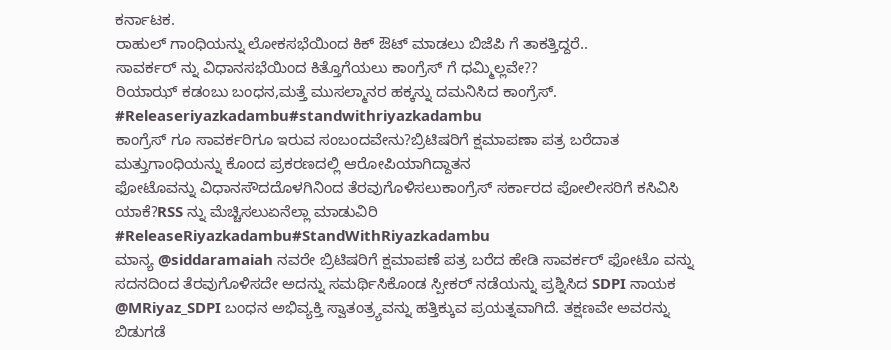ಕರ್ನಾಟಕ.
ರಾಹುಲ್ ಗಾಂಧಿಯನ್ನು ಲೋಕಸಭೆಯಿಂದ ಕಿಕ್ ಔಟ್ ಮಾಡಲು ಬಿಜೆಪಿ ಗೆ ತಾಕತ್ತಿದ್ದರೆ..
ಸಾವರ್ಕರ್ ನ್ನು ವಿಧಾನಸಭೆಯಿಂದ ಕಿತ್ತೊಗೆಯಲು ಕಾಂಗ್ರೆಸ್ ಗೆ ಧಮ್ಮಿಲ್ಲವೇ??
ರಿಯಾಝ್ ಕಡಂಬು ಬಂಧನ,ಮತ್ತೆ ಮುಸಲ್ಮಾನರ ಹಕ್ಕನ್ನು ದಮನಿಸಿದ ಕಾಂಗ್ರೆಸ್.
#Releaseriyazkadambu#standwithriyazkadambu
ಕಾಂಗ್ರೆಸ್ ಗೂ ಸಾವರ್ಕರಿಗೂ ಇರುವ ಸಂಬಂದವೇನು?ಬ್ರಿಟಿಷರಿಗೆ ಕ್ಷಮಾಪಣಾ ಪತ್ರ ಬರೆದಾತ ಮತ್ತುಗಾಂಧಿಯನ್ನು ಕೊಂದ ಪ್ರಕರಣದಲ್ಲಿ ಆರೋಪಿಯಾಗಿದ್ದಾತನ
ಫೋಟೊವನ್ನು ವಿಧಾನಸೌದದೊಳಗಿನಿಂದ ತೆರವುಗೊಳಿಸಲುಕಾಂಗ್ರೆಸ್ ಸರ್ಕಾರದ ಪೋಲೀಸರಿಗೆ ಕಸಿವಿಸಿ ಯಾಕೆ?RSS ನ್ನು ಮೆಚ್ಚಿಸಲುಏನೆಲ್ಲಾ ಮಾಡುವಿರಿ
#ReleaseRiyazkadambu#StandWithRiyazkadambu
ಮಾನ್ಯ @siddaramaiah ನವರೇ ಬ್ರಿಟಿಷರಿಗೆ ಕ್ಷಮಾಪಣೆ ಪತ್ರ ಬರೆದ ಹೇಡಿ ಸಾವರ್ಕರ್ ಫೋಟೊ ವನ್ನು ಸದನದಿಂದ ತೆರವುಗೊಳಿಸದೇ ಅದನ್ನು ಸಮರ್ಥಿಸಿಕೊಂಡ ಸ್ಪೀಕರ್ ನಡೆಯನ್ನು ಪ್ರಶ್ನಿಸಿದ SDPI ನಾಯಕ @MRiyaz_SDPI ಬಂಧನ ಅಭಿವ್ಯಕ್ತಿ ಸ್ವಾತಂತ್ರ್ಯವನ್ನು ಹತ್ತಿಕ್ಕುವ ಪ್ರಯತ್ನವಾಗಿದೆ. ತಕ್ಷಣವೇ ಅವರನ್ನು ಬಿಡುಗಡೆ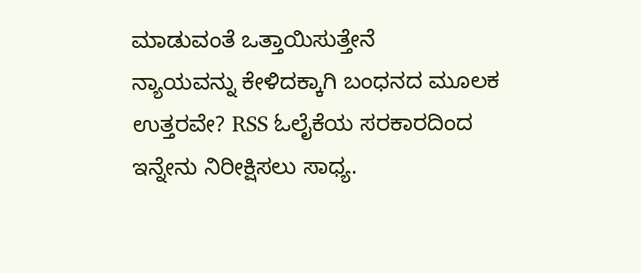ಮಾಡುವಂತೆ ಒತ್ತಾಯಿಸುತ್ತೇನೆ
ನ್ಯಾಯವನ್ನು ಕೇಳಿದಕ್ಕಾಗಿ ಬಂಧನದ ಮೂಲಕ ಉತ್ತರವೇ? RSS ಓಲೈಕೆಯ ಸರಕಾರದಿಂದ ಇನ್ನೇನು ನಿರೀಕ್ಷಿಸಲು ಸಾಧ್ಯ.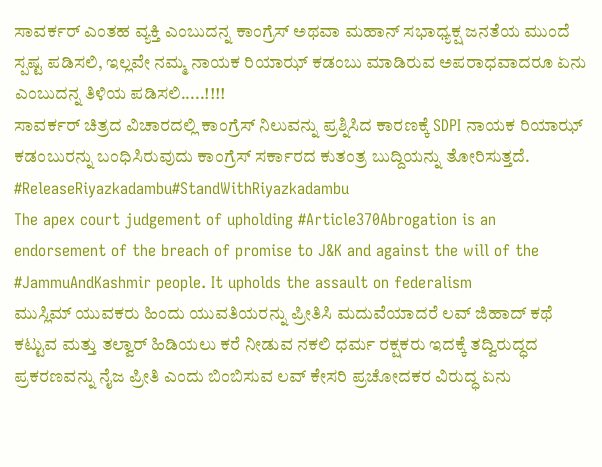ಸಾವರ್ಕರ್ ಎಂತಹ ವ್ಯಕ್ತಿ ಎಂಬುದನ್ನ ಕಾಂಗ್ರೆಸ್ ಅಥವಾ ಮಹಾನ್ ಸಭಾಧ್ಯಕ್ಷ ಜನತೆಯ ಮುಂದೆ ಸ್ಪಷ್ಟ ಪಡಿಸಲಿ, ಇಲ್ಲವೇ ನಮ್ಮ ನಾಯಕ ರಿಯಾಝ್ ಕಡಂಬು ಮಾಡಿರುವ ಅಪರಾಧವಾದರೂ ಏನು ಎಂಬುದನ್ನ ತಿಳಿಯ ಪಡಿಸಲಿ.....!!!!
ಸಾವರ್ಕರ್ ಚಿತ್ರದ ವಿಚಾರದಲ್ಲಿ ಕಾಂಗ್ರೆಸ್ ನಿಲುವನ್ನು ಪ್ರಶ್ನಿಸಿದ ಕಾರಣಕ್ಕೆ SDPI ನಾಯಕ ರಿಯಾಝ್ ಕಡಂಬುರನ್ನು ಬಂಧಿಸಿರುವುದು ಕಾಂಗ್ರೆಸ್ ಸರ್ಕಾರದ ಕುತಂತ್ರ ಬುದ್ದಿಯನ್ನು ತೋರಿಸುತ್ತದೆ.
#ReleaseRiyazkadambu#StandWithRiyazkadambu
The apex court judgement of upholding #Article370Abrogation is an endorsement of the breach of promise to J&K and against the will of the #JammuAndKashmir people. It upholds the assault on federalism
ಮುಸ್ಲಿಮ್ ಯುವಕರು ಹಿಂದು ಯುವತಿಯರನ್ನು ಪ್ರೀತಿಸಿ ಮದುವೆಯಾದರೆ ಲವ್ ಜಿಹಾದ್ ಕಥೆ ಕಟ್ಟುವ ಮತ್ತು ತಲ್ವಾರ್ ಹಿಡಿಯಲು ಕರೆ ನೀಡುವ ನಕಲಿ ಧರ್ಮ ರಕ್ಷಕರು ಇದಕ್ಕೆ ತದ್ವಿರುದ್ಧದ ಪ್ರಕರಣವನ್ನು ನೈಜ ಪ್ರೀತಿ ಎಂದು ಬಿಂಬಿಸುವ ಲವ್ ಕೇಸರಿ ಪ್ರಚೋದಕರ ವಿರುದ್ಧ ಏನು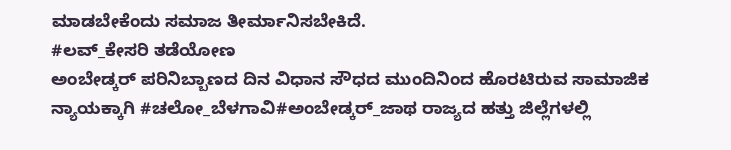ಮಾಡಬೇಕೆಂದು ಸಮಾಜ ತೀರ್ಮಾನಿಸಬೇಕಿದೆ.
#ಲವ್_ಕೇಸರಿ ತಡೆಯೋಣ
ಅಂಬೇಡ್ಕರ್ ಪರಿನಿಬ್ಬಾಣದ ದಿನ ವಿಧಾನ ಸೌಧದ ಮುಂದಿನಿಂದ ಹೊರಟಿರುವ ಸಾಮಾಜಿಕ ನ್ಯಾಯಕ್ಕಾಗಿ #ಚಲೋ_ಬೆಳಗಾವಿ#ಅಂಬೇಡ್ಕರ್_ಜಾಥ ರಾಜ್ಯದ ಹತ್ತು ಜಿಲ್ಲೆಗಳಲ್ಲಿ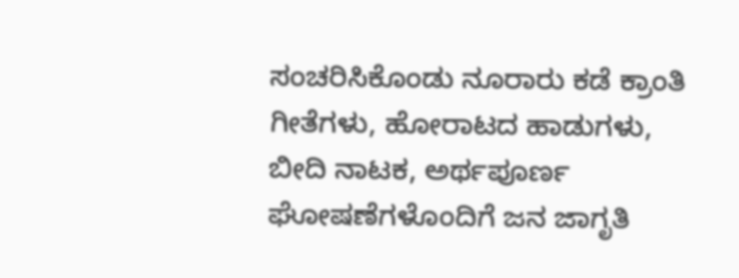ಸಂಚರಿಸಿಕೊಂಡು ನೂರಾರು ಕಡೆ ಕ್ರಾಂತಿ ಗೀತೆಗಳು, ಹೋರಾಟದ ಹಾಡುಗಳು, ಬೀದಿ ನಾಟಕ, ಅರ್ಥಪೂರ್ಣ ಘೋಷಣೆಗಳೊಂದಿಗೆ ಜನ ಜಾಗೃತಿ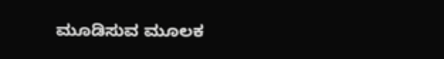ಮೂಡಿಸುವ ಮೂಲಕ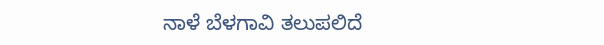ನಾಳೆ ಬೆಳಗಾವಿ ತಲುಪಲಿದೆ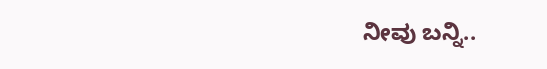ನೀವು ಬನ್ನಿ..